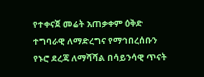የተቀናጀ መሬት አጠቃቀም ዕቅድ ተግባራዊ ለማድረግና የማኅበረሰቡን የኑሮ ደረጃ ለማሻሻል በሳይንሳዊ ጥናት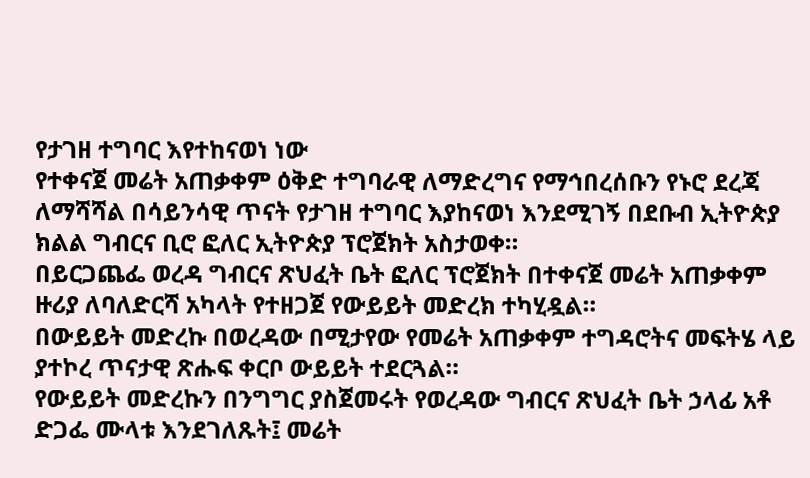የታገዘ ተግባር እየተከናወነ ነው
የተቀናጀ መሬት አጠቃቀም ዕቅድ ተግባራዊ ለማድረግና የማኅበረሰቡን የኑሮ ደረጃ ለማሻሻል በሳይንሳዊ ጥናት የታገዘ ተግባር እያከናወነ እንደሚገኝ በደቡብ ኢትዮጵያ ክልል ግብርና ቢሮ ፎለር ኢትዮጵያ ፕሮጀክት አስታወቀ።
በይርጋጨፌ ወረዳ ግብርና ጽህፈት ቤት ፎለር ፕሮጀክት በተቀናጀ መሬት አጠቃቀም ዙሪያ ለባለድርሻ አካላት የተዘጋጀ የውይይት መድረክ ተካሂዷል።
በውይይት መድረኩ በወረዳው በሚታየው የመሬት አጠቃቀም ተግዳሮትና መፍትሄ ላይ ያተኮረ ጥናታዊ ጽሑፍ ቀርቦ ውይይት ተደርጓል።
የውይይት መድረኩን በንግግር ያስጀመሩት የወረዳው ግብርና ጽህፈት ቤት ኃላፊ አቶ ድጋፌ ሙላቱ እንደገለጹት፤ መሬት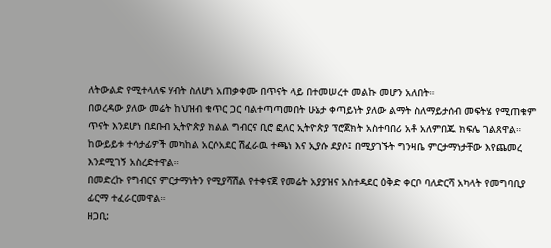ለትውልድ የሚተላለፍ ሃብት ስለሆነ አጠቃቀሙ በጥናት ላይ በተመሠረተ መልኩ መሆን አለበት።
በወረዳው ያለው መሬት ከህዝብ ቁጥር ጋር ባልተጣጣመበት ሁኔታ ቀጣይነት ያለው ልማት ስለማይታሰብ መፍትሄ የሚጠቁም ጥናት እንደሆነ በደቡብ ኢትዮጵያ ክልል ግብርና ቢሮ ፎለር ኢትዮጵያ ፕሮጀክት አስተባበሪ አቶ አለምበጁ ክፍሌ ገልጸዋል።
ከውይይቱ ተሳታፊዎች መካከል አርሶአደር ሽፈራዉ ተጫነ እና ኢያሱ ደያሶ፤ በሚያገኙት ግንዛቤ ምርታማነታቸው እየጨመረ እንደሚገኝ አስረድተዋል።
በመድረኩ የግብርና ምርታማነትን የሚያሻሽል የተቀናጀ የመሬት አያያዝና አስተዳደር ዕቅድ ቀርቦ ባለድርሻ አካላት የመግባቢያ ፊርማ ተፈራርመዋል።
ዘጋቢ: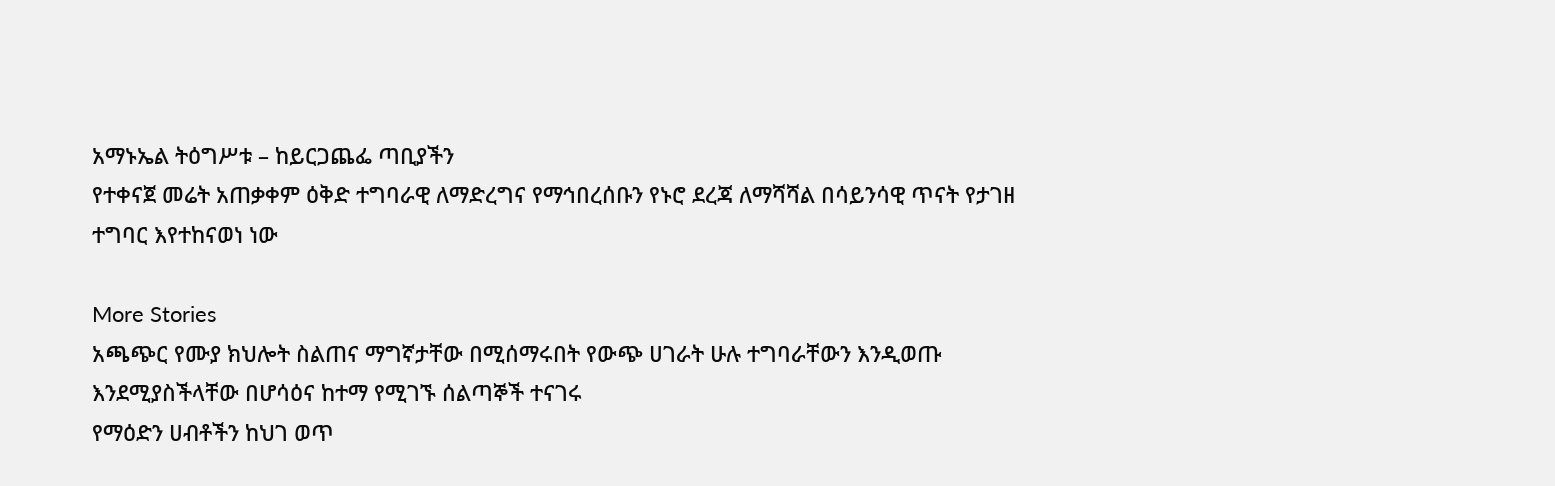አማኑኤል ትዕግሥቱ – ከይርጋጨፌ ጣቢያችን
የተቀናጀ መሬት አጠቃቀም ዕቅድ ተግባራዊ ለማድረግና የማኅበረሰቡን የኑሮ ደረጃ ለማሻሻል በሳይንሳዊ ጥናት የታገዘ ተግባር እየተከናወነ ነው

More Stories
አጫጭር የሙያ ክህሎት ስልጠና ማግኛታቸው በሚሰማሩበት የውጭ ሀገራት ሁሉ ተግባራቸውን እንዲወጡ እንደሚያስችላቸው በሆሳዕና ከተማ የሚገኙ ሰልጣኞች ተናገሩ
የማዕድን ሀብቶችን ከህገ ወጥ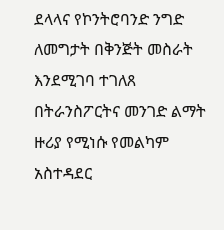ደላላና የኮንትሮባንድ ንግድ ለመግታት በቅንጅት መስራት እንደሚገባ ተገለጸ
በትራንስፖርትና መንገድ ልማት ዙሪያ የሚነሱ የመልካም አስተዳደር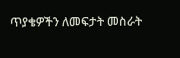ጥያቄዎችን ለመፍታት መስራት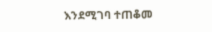እንደሚገባ ተጠቆመ